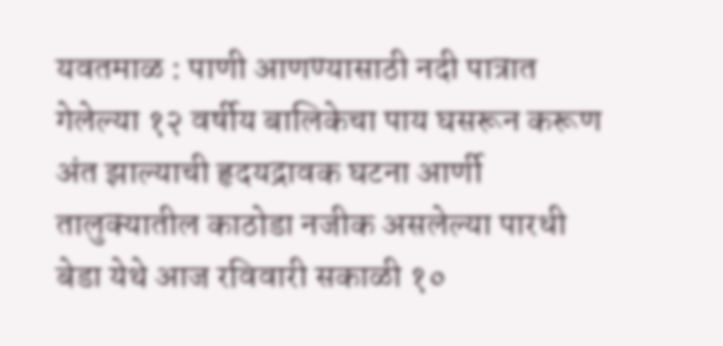यवतमाळ : पाणी आणण्यासाठी नदी पात्रात गेलेल्या १२ वर्षीय बालिकेचा पाय घसरून करूण अंत झाल्याची हृदयद्रावक घटना आर्णी तालुक्यातील काठोडा नजीक असलेल्या पारधी बेडा येथे आज रविवारी सकाळी १०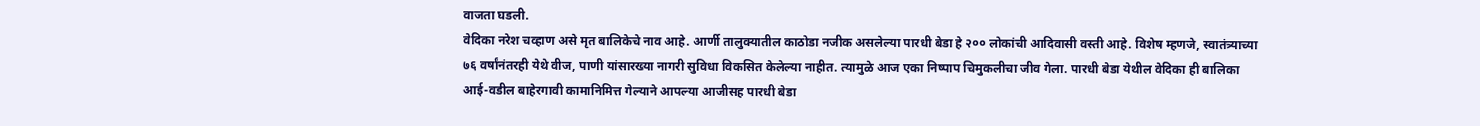वाजता घडली.
वेदिका नरेश चव्हाण असे मृत बालिकेचे नाव आहे. आर्णी तालुक्यातील काठोडा नजीक असलेल्या पारधी बेडा हे २०० लोकांची आदिवासी वस्ती आहे. विशेष म्हणजे, स्वातंत्र्याच्या ७६ वर्षांनंतरही येथे वीज, पाणी यांसारख्या नागरी सुविधा विकसित केलेल्या नाहीत. त्यामुळे आज एका निष्पाप चिमुकलीचा जीव गेला. पारधी बेडा येथील वेदिका ही बालिका आई-वडील बाहेरगावी कामानिमित्त गेल्याने आपल्या आजीसह पारधी बेडा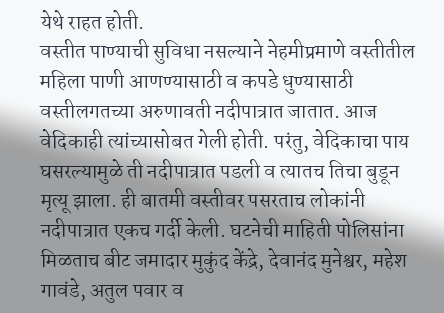येथे राहत होती.
वस्तीत पाण्याची सुविधा नसल्याने नेहमीप्रमाणे वस्तीतील महिला पाणी आणण्यासाठी व कपडे धुण्यासाठी वस्तीलगतच्या अरुणावती नदीपात्रात जातात. आज वेदिकाही त्यांच्यासोबत गेली होती. परंतु, वेदिकाचा पाय घसरल्यामुळे ती नदीपात्रात पडली व त्यातच तिचा बुडून मृत्यू झाला. ही बातमी वस्तीवर पसरताच लोकांनी नदीपात्रात एकच गर्दी केली. घटनेची माहिती पोलिसांना मिळताच बीट जमादार मुकुंद केंद्रे, देवानंद मुनेश्वर, महेश गावंडे, अतुल पवार व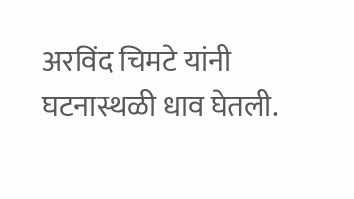अरविंद चिमटे यांनी घटनास्थळी धाव घेतली.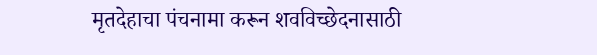मृतदेहाचा पंचनामा करून शवविच्छेदनासाठी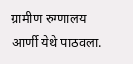ग्रामीण रुग्णालय आर्णी येथे पाठवला.